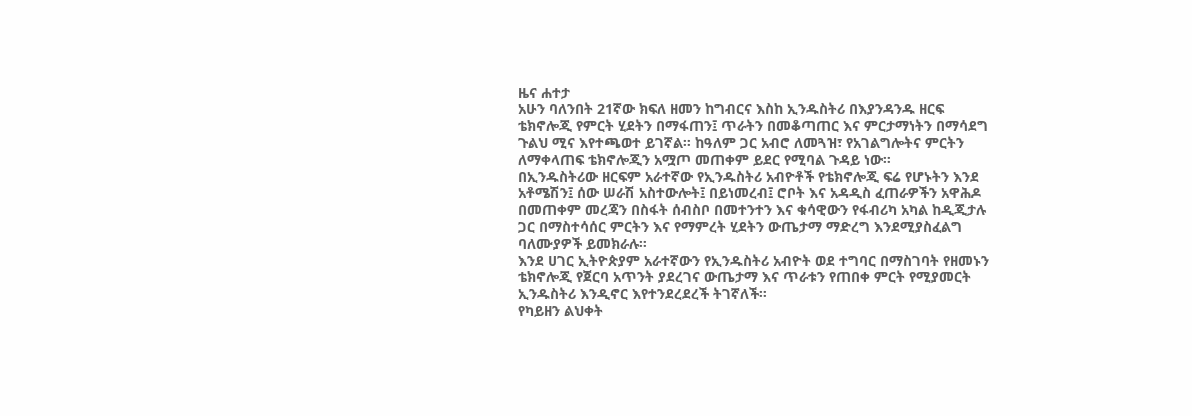ዜና ሐተታ
አሁን ባለንበት 21ኛው ክፍለ ዘመን ከግብርና እስከ ኢንዱስትሪ በእያንዳንዱ ዘርፍ ቴክኖሎጂ የምርት ሂደትን በማፋጠን፤ ጥራትን በመቆጣጠር እና ምርታማነትን በማሳደግ ጉልህ ሚና እየተጫወተ ይገኛል። ከዓለም ጋር አብሮ ለመጓዝ፣ የአገልግሎትና ምርትን ለማቀላጠፍ ቴክኖሎጂን አሟጦ መጠቀም ይደር የሚባል ጉዳይ ነው።
በኢንዱስትሪው ዘርፍም አራተኛው የኢንዱስትሪ አብዮቶች የቴክኖሎጂ ፍሬ የሆኑትን እንደ አቶሜሽን፤ ሰው ሠራሽ አስተውሎት፤ በይነመረብ፤ ሮቦት እና አዳዲስ ፈጠራዎችን አዋሕዶ በመጠቀም መረጃን በስፋት ሰብስቦ በመተንተን እና ቁሳዊውን የፋብሪካ አካል ከዲጂታሉ ጋር በማስተሳሰር ምርትን እና የማምረት ሂደትን ውጤታማ ማድረግ እንደሚያስፈልግ ባለሙያዎች ይመክራሉ።
እንደ ሀገር ኢትዮጵያም አራተኛውን የኢንዱስትሪ አብዮት ወደ ተግባር በማስገባት የዘመኑን ቴክኖሎጂ የጀርባ አጥንት ያደረገና ውጤታማ እና ጥራቱን የጠበቀ ምርት የሚያመርት ኢንዱስትሪ እንዲኖር እየተንደረደረች ትገኛለች።
የካይዘን ልህቀት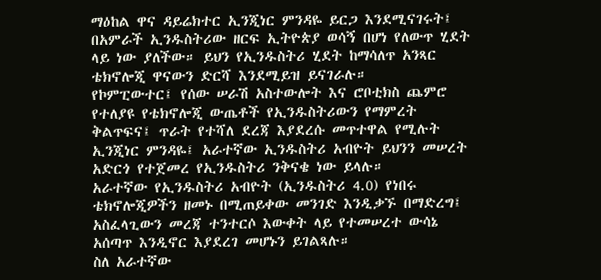ማዕከል ዋና ዳይሬክተር ኢንጂነር ምንዳዬ ይርጋ እንደሚናገሩት፤ በአምራች ኢንዱስትሪው ዘርፍ ኢትዮጵያ ወሳኝ በሆነ የለውጥ ሂደት ላይ ነው ያለችው። ይህን የኢንዱስትሪ ሂደት ከማሳለጥ አንጻር ቴክኖሎጂ ዋናውን ድርሻ እንደሚይዝ ይናገራሉ።
የኮምፒውተር፤ የሰው ሠራሽ አስተውሎት እና ሮቦቲክስ ጨምሮ የተለያዩ የቴክኖሎጂ ውጤቶች የኢንዱስትሪውን የማምረት ቅልጥፍና፤ ጥራት የተሻለ ደረጃ እያደረሱ መጥተዋል የሚሉት ኢንጂነር ምንዳዬ፤ አራተኛው ኢንዱስትሪ አብዮት ይህንን መሠረት አድርጎ የተጀመረ የኢንዱስትሪ ንቅናቄ ነው ይላሉ።
አራተኛው የኢንዱስትሪ አብዮት (ኢንዱስትሪ 4.0) የነበሩ ቴክኖሎጂዎችን ዘመኑ በሚጠይቀው መንገድ እንዲቃኙ በማድረግ፤ አስፈላጊውን መረጃ ተንተርሶ እውቀት ላይ የተመሠረተ ውሳኔ አሰጣጥ እንዲኖር እያደረገ መሆኑን ይገልጻሉ።
ስለ አራተኛው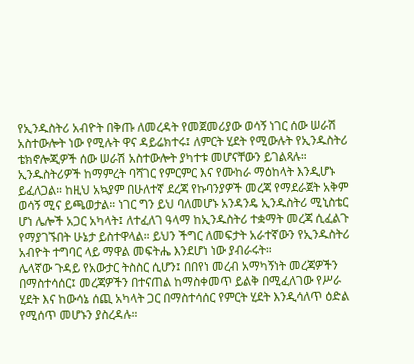የኢንዱስትሪ አብዮት በቅጡ ለመረዳት የመጀመሪያው ወሳኝ ነገር ሰው ሠራሽ አስተውሎት ነው የሚሉት ዋና ዳይሬክተሩ፤ ለምርት ሂደት የሚውሉት የኢንዱስትሪ ቴክኖሎጂዎች ሰው ሠራሽ አስተውሎት ያካተቱ መሆናቸውን ይገልጻሉ።
ኢንዱስትሪዎች ከማምረት ባሻገር የምርምር እና የሙከራ ማዕከላት እንዲሆኑ ይፈለጋል። ከዚህ አኳያም በሁለተኛ ደረጃ የኩባንያዎች መረጃ የማደራጀት አቅም ወሳኝ ሚና ይጫወታል። ነገር ግን ይህ ባለመሆኑ አንዳንዴ ኢንዱስትሪ ሚኒስቴር ሆነ ሌሎች አጋር አካላት፤ ለተፈለገ ዓላማ ከኢንዱስትሪ ተቋማት መረጃ ሲፈልጉ የማያገኙበት ሁኔታ ይስተዋላል። ይህን ችግር ለመፍታት አራተኛውን የኢንዱስትሪ አብዮት ተግባር ላይ ማዋል መፍትሔ እንደሆነ ነው ያብራሩት።
ሌላኛው ጉዳይ የአውታር ትስስር ሲሆን፤ በበየነ መረብ አማካኝነት መረጃዎችን በማስተሳሰር፤ መረጃዎችን በተናጠል ከማስቀመጥ ይልቅ በሚፈለገው የሥራ ሂደት እና ከውሳኔ ሰጪ አካላት ጋር በማስተሳሰር የምርት ሂደት እንዲሳለጥ ዕድል የሚሰጥ መሆኑን ያስረዳሉ።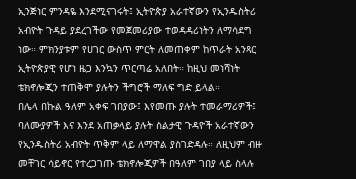ኢንጅነር ምንዳዬ እንደሚናገሩት፤ ኢትዮጵያ አራተኛውን የኢንዱስትሪ አብዮት ጉዳይ ያደረገችው የመጀመሪያው ተወዳዳሪነትን ለማሳደግ ነው። ምክንያቱም የሀገር ውስጥ ምርት ለመጠቀም ከጥራት አንጻር ኢትዮጵያዊ የሆነ ዜጋ እንኳን ጥርጣሬ አለበት። ከዚህ መነሻነት ቴክኖሎጂን ተጠቅሞ ያሉትን ችግሮች ማለፍ ግድ ይላል።
በሌላ በኩል ዓለም አቀፍ ገበያው፤ እየመጡ ያሉት ተመራማሪዎች፤ ባለሙያዎች እና እንደ አጠቃላይ ያሉት ስልታዊ ጉዳዮች አራተኛውን የኢንዱስትሪ አብዮት ጥቅም ላይ ለማዋል ያስገድዳሉ። ለዚህም ብዙ መቸገር ሳይኖር የተረጋገጡ ቴክኖሎጂዎች በዓለም ገበያ ላይ ስላሉ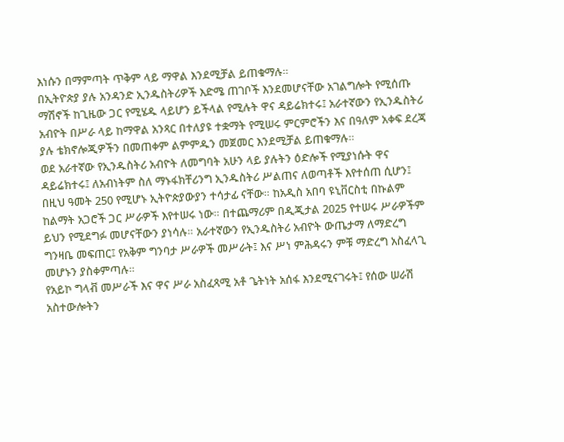እነሱን በማምጣት ጥቅም ላይ ማዋል እንደሚቻል ይጠቁማሉ።
በኢትዮጵያ ያሉ አንዳንድ ኢንዱስትሪዎች እድሜ ጠገቦች እንደመሆናቸው አገልግሎት የሚሰጡ ማሽኖች ከጊዜው ጋር የሚሄዱ ላይሆን ይችላል የሚሉት ዋና ዳይሬክተሩ፤ አራተኛውን የኢንዱስትሪ አብዮት በሥራ ላይ ከማዋል አንጻር በተለያዩ ተቋማት የሚሠሩ ምርምሮችን እና በዓለም አቀፍ ደረጃ ያሉ ቴክኖሎጂዎችን በመጠቀም ልምምዱን መጀመር እንደሚቻል ይጠቁማሉ።
ወደ አራተኛው የኢንዱስትሪ አብዮት ለመግባት አሁን ላይ ያሉትን ዕድሎች የሚያነሱት ዋና ዳይሬክተሩ፤ ለአብነትም ስለ ማኑፋክቸሪንግ ኢንዱስትሪ ሥልጠና ለወጣቶች እየተሰጠ ሲሆን፤ በዚህ ዓመት 250 የሚሆኑ ኢትዮጵያውያን ተሳታፊ ናቸው። ከአዲስ አበባ ዩኒቨርስቲ በኩልም ከልማት አጋሮች ጋር ሥራዎች እየተሠሩ ነው። በተጨማሪም በዲጂታል 2025 የተሠሩ ሥራዎችም ይህን የሚደግፉ መሆናቸውን ያነሳሉ። አራተኛውን የኢንዱስትሪ አብዮት ውጤታማ ለማድረግ ግንዛቤ መፍጠር፤ የአቅም ግንባታ ሥራዎች መሥራት፤ እና ሥነ ምሕዳሩን ምቹ ማድረግ አስፈላጊ መሆኑን ያስቀምጣሉ።
የአይኮ ግላቭ መሥራች እና ዋና ሥራ አስፈጻሚ አቶ ጌትነት አሰፋ እንደሚናገሩት፤ የሰው ሠራሽ አስተውሎትን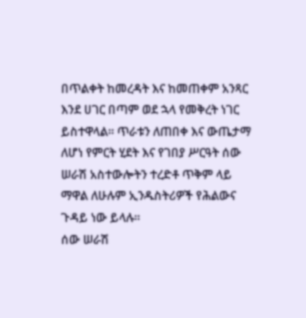በጥልቀት ከመረዳት እና ከመጠቀም አንጻር እንደ ሀገር በጣም ወደ ኋላ የመቅረት ነገር ይስተዋላል። ጥራቱን ለጠበቀ እና ውጤታማ ለሆነ የምርት ሂደት እና የገበያ ሥርዓት ሰው ሠራሽ አስተውሎትን ተረድቶ ጥቅም ላይ ማዋል ለሁሉም ኢንዱስትሪዎች የሕልውና ጉዳይ ነው ይላሉ።
ሰው ሠራሽ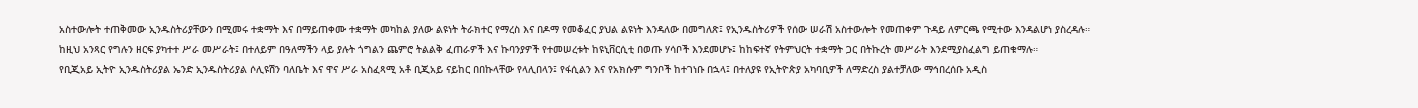አስተውሎት ተጠቅመው ኢንዱስትሪያቸውን በሚመሩ ተቋማት እና በማይጠቀሙ ተቋማት መካከል ያለው ልዩነት ትራክተር የማረስ እና በዶማ የመቆፈር ያህል ልዩነት እንዳለው በመግለጽ፤ የኢንዱስትሪዎች የሰው ሠራሽ አስተውሎት የመጠቀም ጉዳይ ለምርጫ የሚተው እንዳልሆነ ያስረዳሉ።
ከዚህ አንጻር የግሉን ዘርፍ ያካተተ ሥራ መሥራት፤ በተለይም በዓለማችን ላይ ያሉት ጎግልን ጨምሮ ትልልቅ ፈጠራዎች እና ኩባንያዎች የተመሠረቱት ከዩኒቨርሲቲ በወጡ ሃሳቦች እንደመሆኑ፤ ከከፍተኛ የትምህርት ተቋማት ጋር በትኩረት መሥራት እንደሚያስፈልግ ይጠቁማሉ።
የቢጂአይ ኢትዮ ኢንዱስትሪያል ኤንድ ኢንዱስትሪያል ሶሊዩሽን ባለቤት እና ዋና ሥራ አስፈጻሚ አቶ ቢጂአይ ናይከር በበኩላቸው የላሊበላን፤ የፋሲልን እና የአክሱም ግንቦች ከተገነቡ በኋላ፤ በተለያዩ የኢትዮጵያ አካባቢዎች ለማድረስ ያልተቻለው ማኅበረሰቡ አዲስ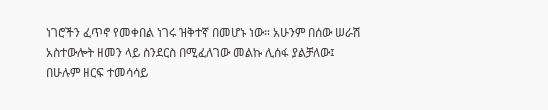ነገሮችን ፈጥኖ የመቀበል ነገሩ ዝቅተኛ በመሆኑ ነው። አሁንም በሰው ሠራሽ አስተውሎት ዘመን ላይ ስንደርስ በሚፈለገው መልኩ ሊሰፋ ያልቻለው፤ በሁሉም ዘርፍ ተመሳሳይ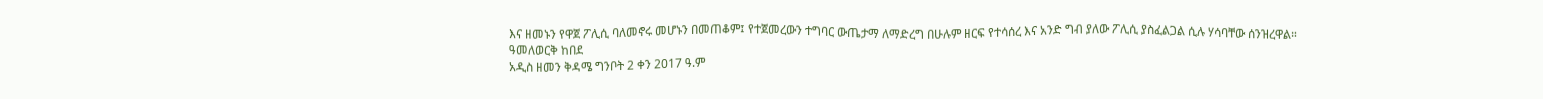እና ዘመኑን የዋጀ ፖሊሲ ባለመኖሩ መሆኑን በመጠቆም፤ የተጀመረውን ተግባር ውጤታማ ለማድረግ በሁሉም ዘርፍ የተሳሰረ እና አንድ ግብ ያለው ፖሊሲ ያስፈልጋል ሲሉ ሃሳባቸው ሰንዝረዋል።
ዓመለወርቅ ከበደ
አዲስ ዘመን ቅዳሜ ግንቦት 2 ቀን 2017 ዓ.ም